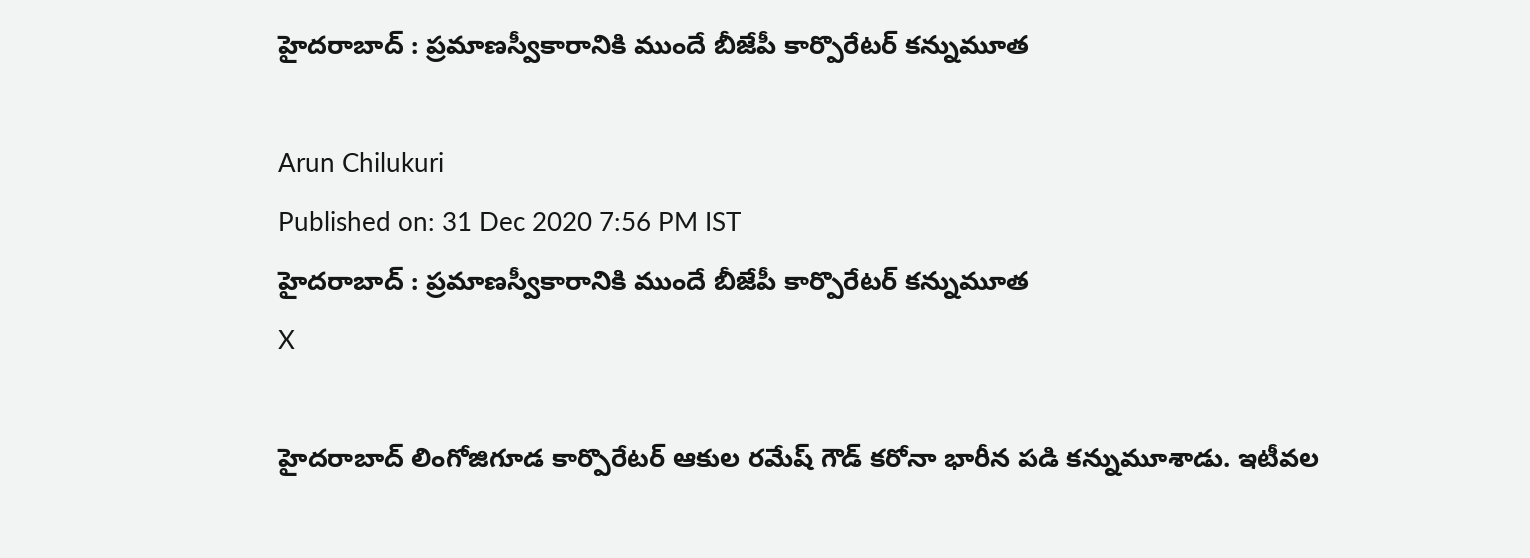హైదరాబాద్ : ప్రమాణస్వీకారానికి ముందే బీజేపీ కార్పొరేటర్ కన్నుమూత

Arun Chilukuri
Published on: 31 Dec 2020 7:56 PM IST
హైదరాబాద్ : ప్రమాణస్వీకారానికి ముందే బీజేపీ కార్పొరేటర్ కన్నుమూత
X

హైదరాబాద్ లింగోజిగూడ కార్పొరేటర్ ఆకుల రమేష్ గౌడ్ కరోనా భారీన పడి కన్నుమూశాడు. ఇటీవల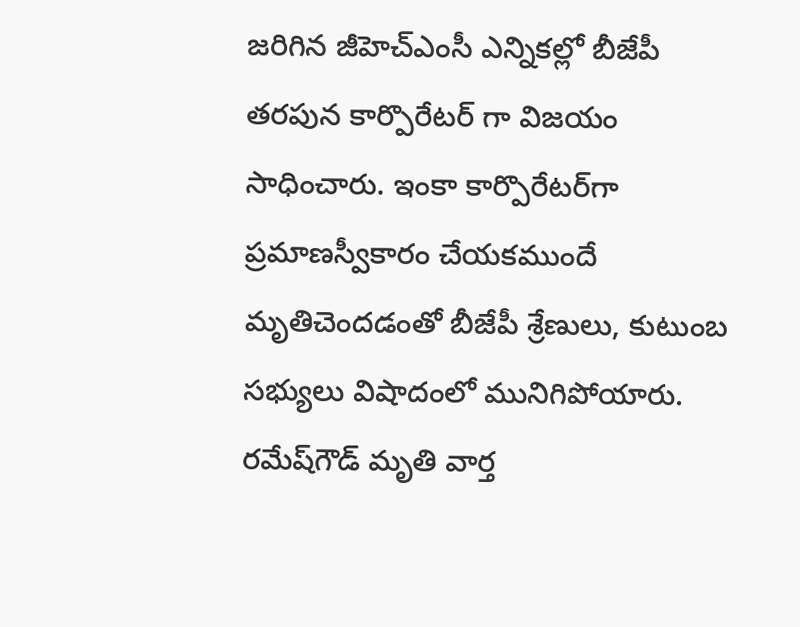జరిగిన జీహెచ్ఎంసీ ఎన్నికల్లో బీజేపీ తరపున కార్పొరేటర్ గా విజయం సాధించారు. ఇంకా కార్పొరేటర్‌గా ప్రమాణస్వీకారం చేయకముందే మృతిచెందడంతో బీజేపీ శ్రేణులు, కుటుంబ సభ్యులు విషాదంలో మునిగిపోయారు. రమేష్‌గౌడ్ మృతి వార్త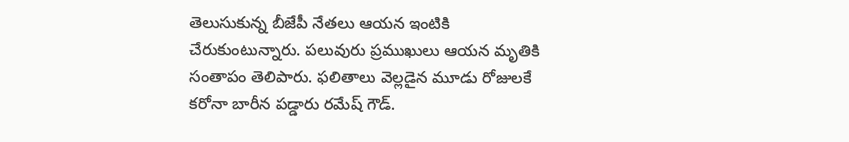తెలుసుకున్న బీజేపీ నేతలు ఆయన ఇంటికి చేరుకుంటున్నారు. పలువురు ప్రముఖులు ఆయన మృతికి సంతాపం తెలిపారు. ఫలితాలు వెల్లడైన మూడు రోజులకే కరోనా బారీన పడ్డారు రమేష్ గౌడ్.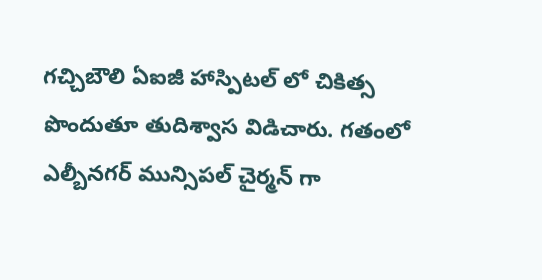గచ్చిబౌలి ఏఐజీ హాస్పిటల్ లో చికిత్స పొందుతూ తుదిశ్వాస విడిచారు. గతంలో ఎల్బీనగర్ మున్సిపల్ చైర్మన్ గా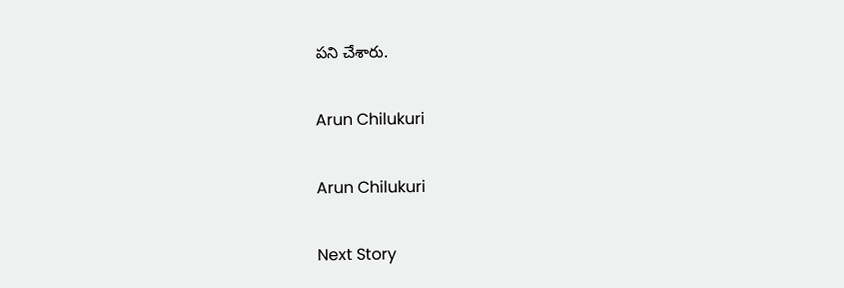పని చేశారు.

Arun Chilukuri

Arun Chilukuri

Next Story